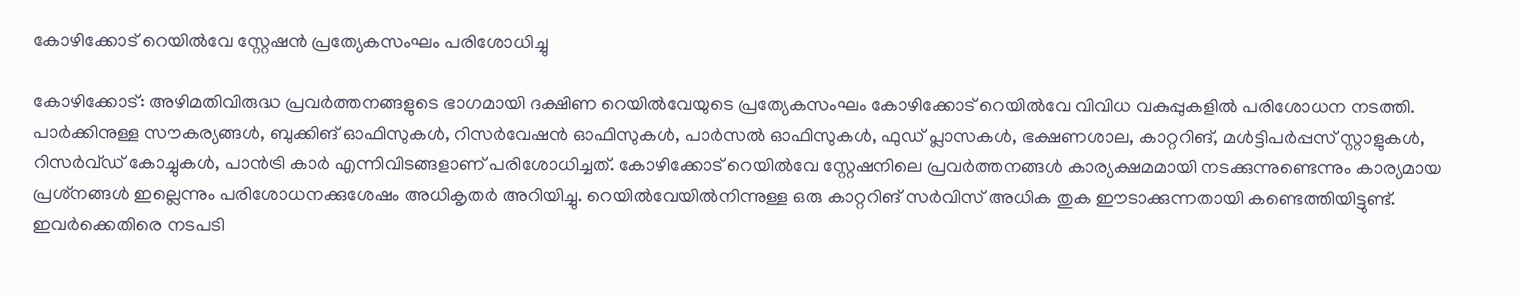കോഴിക്കോട് റെയിൽവേ സ്റ്റേഷൻ പ്രത്യേകസംഘം പരിശോധിച്ചു

കോഴിക്കോട്: അഴിമതിവിരുദ്ധ പ്രവർത്തനങ്ങളുടെ ഭാഗമായി ദക്ഷിണ റെയില്‍വേയുടെ പ്രത്യേകസംഘം കോഴിക്കോട് റെയില്‍വേ വിവിധ വകുപ്പുകളില്‍ പരിശോധന നടത്തി. പാര്‍ക്കിനുള്ള സൗകര്യങ്ങള്‍, ബുക്കിങ് ഓഫിസുകള്‍, റിസര്‍വേഷന്‍ ഓഫിസുകള്‍, പാർസല്‍ ഓഫിസുകള്‍, ഫുഡ് പ്ലാസകള്‍, ഭക്ഷണശാല, കാറ്ററിങ്, മള്‍ട്ടിപര്‍പ്പസ് സ്റ്റാളുകള്‍, റിസര്‍വ്ഡ് കോച്ചുകള്‍, പാന്‍ട്രി കാര്‍ എന്നിവിടങ്ങളാണ് പരിശോധിച്ചത്. കോഴിക്കോട് റെയില്‍വേ സ്റ്റേഷനിലെ പ്രവര്‍ത്തനങ്ങള്‍ കാര്യക്ഷമമായി നടക്കുന്നുണ്ടെന്നും കാര്യമായ പ്രശ്‌നങ്ങള്‍ ഇല്ലെന്നും പരിശോധനക്കുശേഷം അധികൃതര്‍ അറിയിച്ചു. റെയില്‍വേയിൽനിന്നുള്ള ഒരു കാറ്ററിങ് സര്‍വിസ് അധിക തുക ഈടാക്കുന്നതായി കണ്ടെത്തിയിട്ടുണ്ട്. ഇവര്‍ക്കെതിരെ നടപടി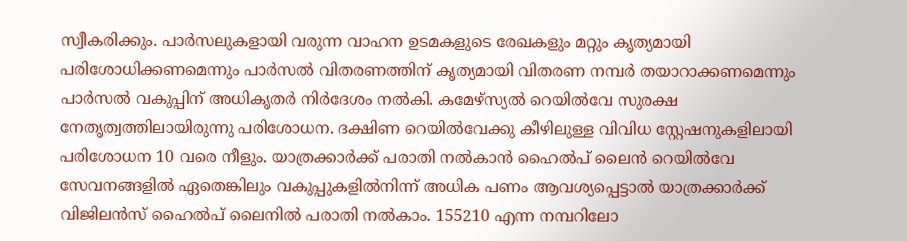സ്വീകരിക്കും. പാര്‍സലുകളായി വരുന്ന വാഹന ഉടമകളുടെ രേഖകളും മറ്റും കൃത്യമായി പരിശോധിക്കണമെന്നും പാര്‍സല്‍ വിതരണത്തിന് കൃത്യമായി വിതരണ നമ്പര്‍ തയാറാക്കണമെന്നും പാര്‍സല്‍ വകുപ്പിന് അധികൃതര്‍ നിര്‍ദേശം നല്‍കി. കമേഴ്‌സ്യല്‍ റെയില്‍വേ സുരക്ഷ നേതൃത്വത്തിലായിരുന്നു പരിശോധന. ദക്ഷിണ റെയില്‍വേക്കു കീഴിലുള്ള വിവിധ സ്റ്റേഷനുകളിലായി പരിശോധന 10 വരെ നീളും. യാത്രക്കാര്‍ക്ക് പരാതി നൽകാൻ ഹൈൽപ് ലൈൻ റെയില്‍വേ സേവനങ്ങളില്‍ ഏതെങ്കിലും വകുപ്പുകളില്‍നിന്ന് അധിക പണം ആവശ്യപ്പെട്ടാല്‍ യാത്രക്കാര്‍ക്ക് വിജിലന്‍സ് ഹൈൽപ് ലൈനില്‍ പരാതി നല്‍കാം. 155210 എന്ന നമ്പറിലോ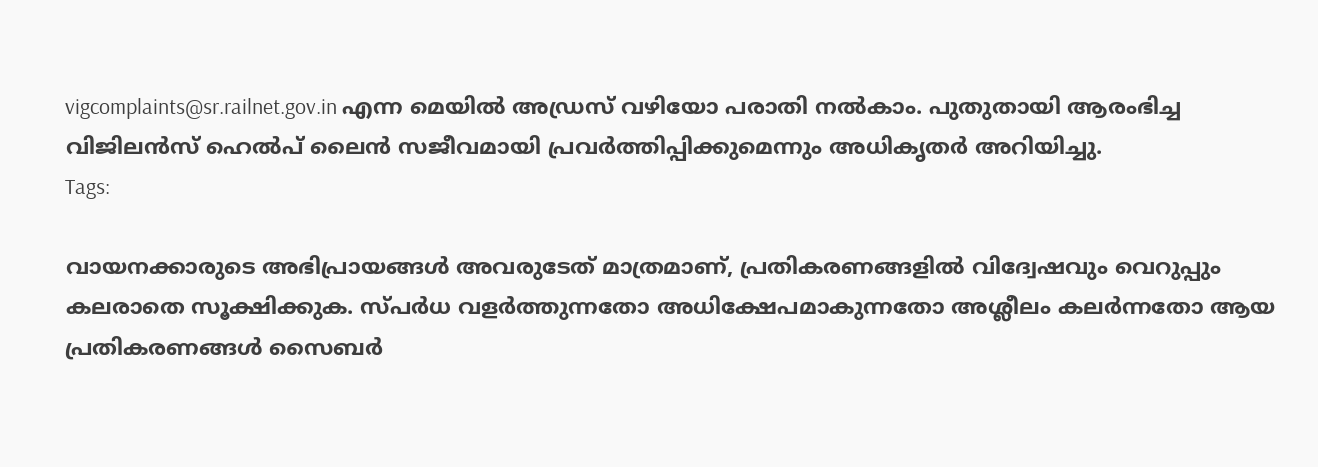vigcomplaints@sr.railnet.gov.in എന്ന മെയില്‍ അഡ്രസ് വഴിയോ പരാതി നല്‍കാം. പുതുതായി ആരംഭിച്ച വിജിലന്‍സ് ഹെൽപ് ലൈന്‍ സജീവമായി പ്രവര്‍ത്തിപ്പിക്കുമെന്നും അധികൃതർ അറിയിച്ചു.
Tags:

വായനക്കാരുടെ അഭിപ്രായങ്ങള്‍ അവരുടേത് മാത്രമാണ്, പ്രതികരണങ്ങളിൽ വിദ്വേഷവും വെറുപ്പും കലരാതെ സൂക്ഷിക്കുക. സ്പർധ വളർത്തുന്നതോ അധിക്ഷേപമാകുന്നതോ അശ്ലീലം കലർന്നതോ ആയ പ്രതികരണങ്ങൾ സൈബർ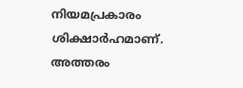നിയമപ്രകാരം ശിക്ഷാർഹമാണ്. അത്തരം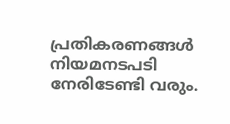പ്രതികരണങ്ങൾ നിയമനടപടി നേരിടേണ്ടി വരും.